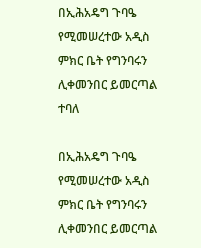በኢሕአዴግ ጉባዔ የሚመሠረተው አዲስ ምክር ቤት የግንባሩን ሊቀመንበር ይመርጣል ተባለ

በኢሕአዴግ ጉባዔ የሚመሠረተው አዲስ ምክር ቤት የግንባሩን ሊቀመንበር ይመርጣል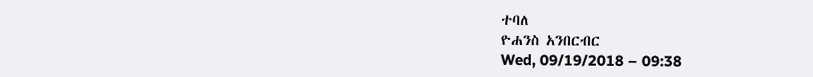ተባለ
ዮሐንስ አንበርብር
Wed, 09/19/2018 – 09:38